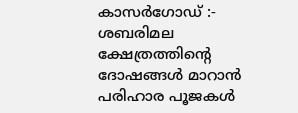കാസർഗോഡ് :- ശബരിമല ക്ഷേത്രത്തിന്റെ ദോഷങ്ങൾ മാറാൻ പരിഹാര പൂജകൾ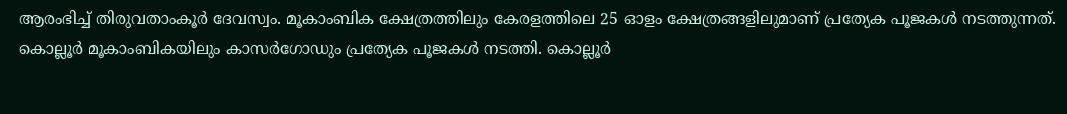ആരംഭിച്ച് തിരുവതാംകൂർ ദേവസ്വം. മൂകാംബിക ക്ഷേത്രത്തിലും കേരളത്തിലെ 25 ഓളം ക്ഷേത്രങ്ങളിലുമാണ് പ്രത്യേക പൂജകൾ നടത്തുന്നത്. കൊല്ലൂർ മൂകാംബികയിലും കാസർഗോഡും പ്രത്യേക പൂജകൾ നടത്തി. കൊല്ലൂർ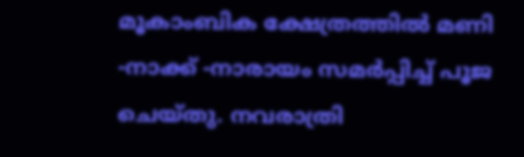മൂകാംബിക ക്ഷേത്രത്തിൽ മണി -നാക്ക് -നാരായം സമർപ്പിച്ച് പൂജ ചെയ്തു. നവരാത്രി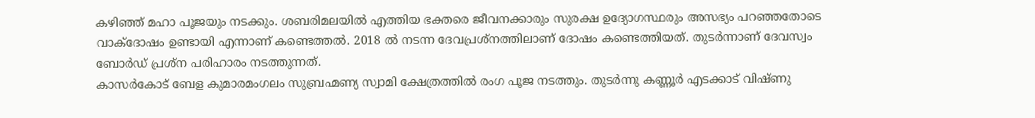കഴിഞ്ഞ് മഹാ പൂജയും നടക്കും. ശബരിമലയിൽ എത്തിയ ഭക്തരെ ജീവനക്കാരും സുരക്ഷ ഉദ്യോഗസ്ഥരും അസഭ്യം പറഞ്ഞതോടെ വാക്ദോഷം ഉണ്ടായി എന്നാണ് കണ്ടെത്തൽ. 2018 ൽ നടന്ന ദേവപ്രശ്നത്തിലാണ് ദോഷം കണ്ടെത്തിയത്. തുടർന്നാണ് ദേവസ്വം ബോർഡ് പ്രശ്ന പരിഹാരം നടത്തുന്നത്.
കാസർകോട് ബേള കുമാരമംഗലം സുബ്രഹ്മണ്യ സ്വാമി ക്ഷേത്രത്തിൽ രംഗ പൂജ നടത്തും. തുടർന്നു കണ്ണൂർ എടക്കാട് വിഷ്ണു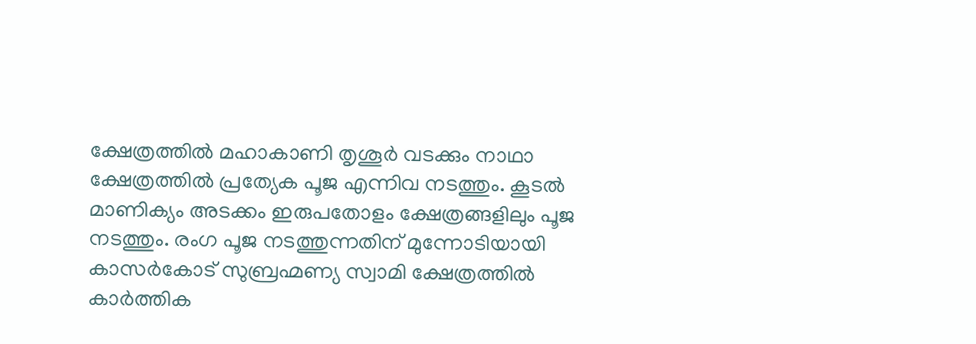ക്ഷേത്രത്തിൽ മഹാകാണി തൃശൂർ വടക്കും നാഥാ ക്ഷേത്രത്തിൽ പ്രത്യേക പൂജ എന്നിവ നടത്തും. കൂടൽ മാണിക്യം അടക്കം ഇരുപതോളം ക്ഷേത്രങ്ങളിലും പൂജ നടത്തും. രംഗ പൂജ നടത്തുന്നതിന് മുന്നോടിയായി കാസർകോട് സുബ്രഹ്മണ്യ സ്വാമി ക്ഷേത്രത്തിൽ കാർത്തിക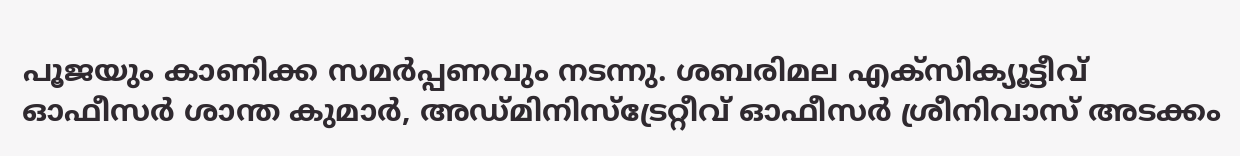പൂജയും കാണിക്ക സമർപ്പണവും നടന്നു. ശബരിമല എക്സിക്യൂട്ടീവ് ഓഫീസർ ശാന്ത കുമാർ, അഡ്മിനിസ്ട്രേറ്റീവ് ഓഫീസർ ശ്രീനിവാസ് അടക്കം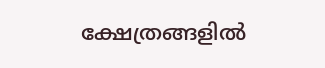ക്ഷേത്രങ്ങളിൽ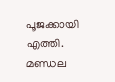പൂജക്കായി എത്തി. മണ്ഡല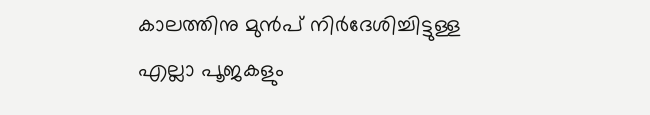കാലത്തിനു മുൻപ് നിർദേശിച്ചിട്ടുള്ള എല്ലാ പൂജകളും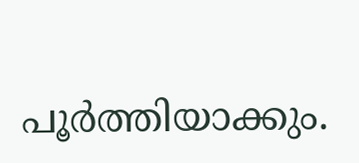പൂർത്തിയാക്കും.